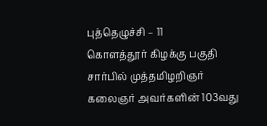புத்தெழுச்சி – 11
கொளத்தூர் கிழக்கு பகுதி சார்பில் முத்தமிழறிஞர் கலைஞர் அவர்களின் 103வது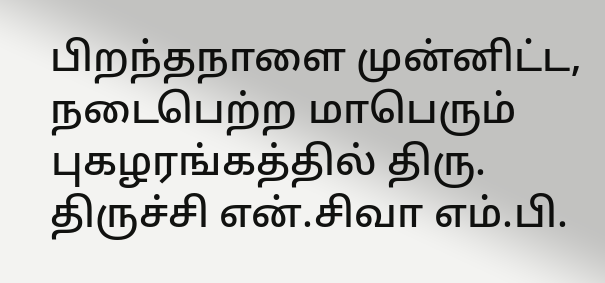பிறந்தநாளை முன்னிட்ட, நடைபெற்ற மாபெரும் புகழரங்கத்தில் திரு. திருச்சி என்.சிவா எம்.பி.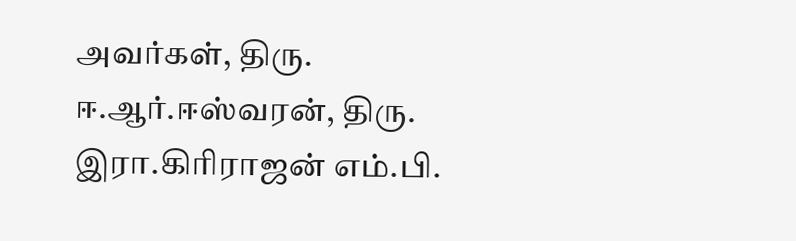அவர்கள், திரு. ஈ.ஆர்.ஈஸ்வரன், திரு. இரா.கிரிராஜன் எம்.பி.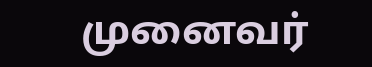முனைவர்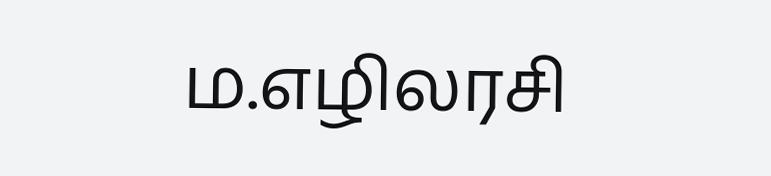ம.எழிலரசி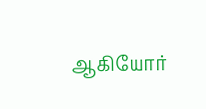ஆகியோர்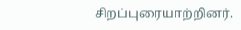சிறப்புரையாற்றினர்.